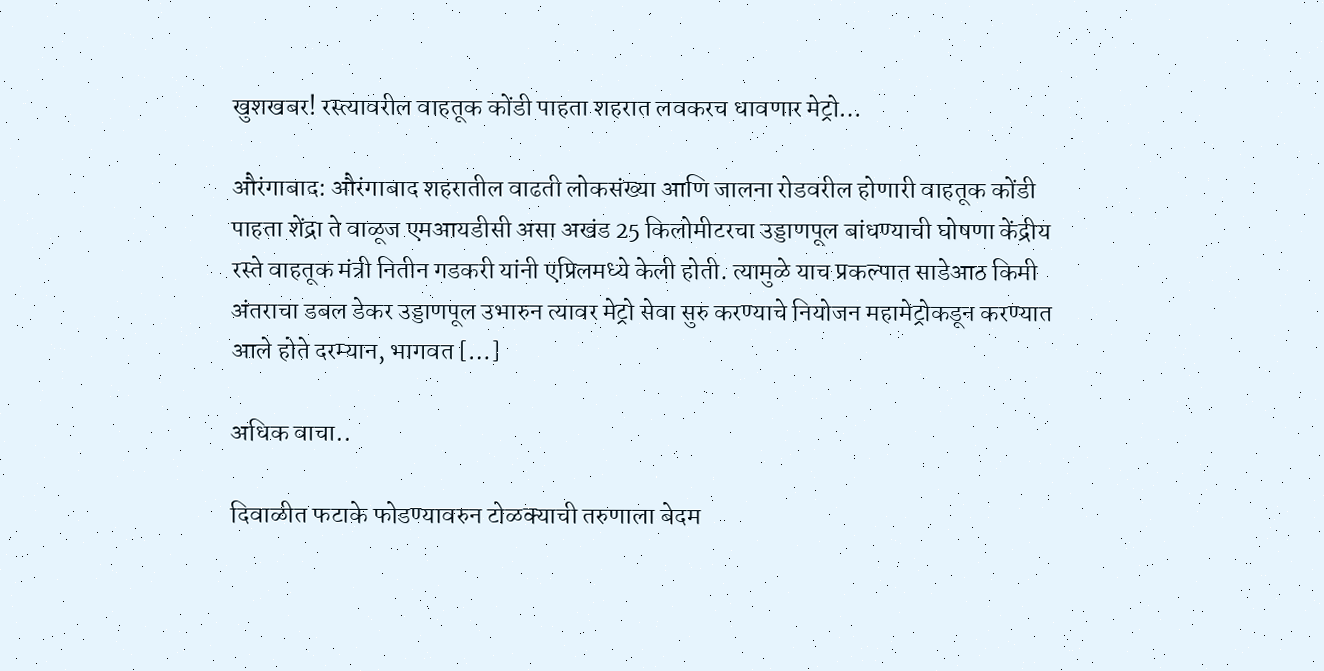खुशखबर! रस्त्यावरील वाहतूक कोंडी पाहता शहरात लवकरच धावणार मेट्रो…

औरंगाबाद: औरंगाबाद शहरातील वाढती लोकसंख्या आणि जालना रोडवरील होणारी वाहतूक कोंडी पाहता शेंद्रा ते वाळूज एमआयडीसी असा अखंड 25 किलोमीटरचा उड्डाणपूल बांधण्याची घोषणा केंद्रीय रस्ते वाहतूक मंत्री नितीन गडकरी यांनी एप्रिलमध्ये केली होती. त्यामुळे याच प्रकल्पात साडेआठ किमी अंतराचा डबल डेकर उड्डाणपूल उभारुन त्यावर मेट्रो सेवा सुरु करण्याचे नियोजन महामेट्रोकडून करण्यात आले होते दरम्यान, भागवत […]

अधिक वाचा..

दिवाळीत फटाके फोडण्यावरुन टोळक्याची तरुणाला बेदम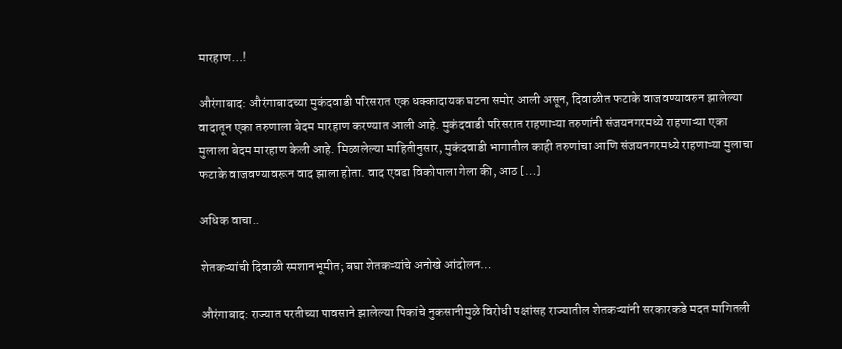मारहाण…!

औरंगाबाद: औरंगाबादच्या मुकंदवाडी परिसरात एक धक्कादायक घटना समोर आली असून, दिवाळीत फटाके वाजवण्यावरुन झालेल्या वादातून एका तरुणाला बेदम मारहाण करण्यात आली आहे. मुकंदवाडी परिसरात राहणाऱ्या तरुणांनी संजयनगरमध्ये राहणाऱ्या एका मुलाला बेदम मारहाण केली आहे. मिळालेल्या माहितीनुसार, मुकंदवाडी भागातील काही तरुणांचा आणि संजयनगरमध्ये राहणाऱ्या मुलाचा फटाके वाजवण्यावरून वाद झाला होता. वाद एवढा विकोपाला गेला की, आठ […]

अधिक वाचा..

शेतकऱ्यांची दिवाळी स्मशानभूमीत; बघा शेतकऱ्यांचे अनोखे आंदोलन…

औरंगाबाद: राज्यात परतीच्या पावसाने झालेल्या पिकांचे नुकसानीमुळे विरोधी पक्षांसह राज्यातील शेतकऱ्यांनी सरकारकडे मदत मागितली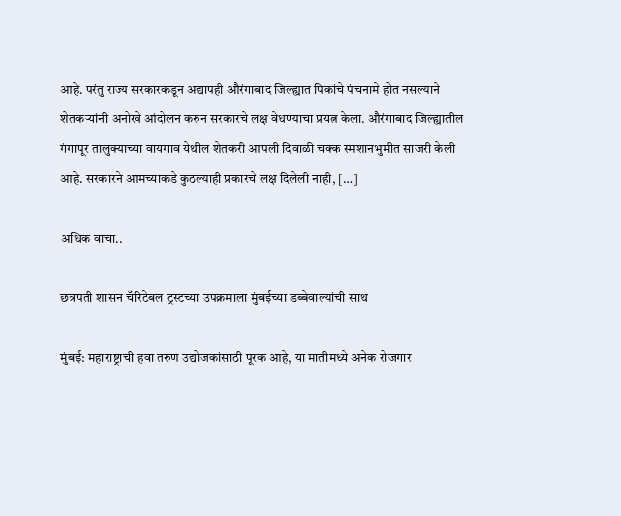आहे. परंतु राज्य सरकारकडून अद्यापही औरंगाबाद जिल्ह्यात पिकांचे पंचनामे होत नसल्याने शेतकऱ्यांनी अनोखे आंदोलन करुन सरकारचे लक्ष वेधण्याचा प्रयत्न केला. औरंगाबाद जिल्ह्यातील गंगापूर तालुक्याच्या वायगाव येथील शेतकरी आपली दिवाळी चक्क स्मशानभुमीत साजरी केली आहे. सरकारने आमच्याकडे कुठल्याही प्रकारचे लक्ष दिलेली नाही, […]

अधिक वाचा..

छत्रपती शासन चॅरिटेबल ट्रस्टच्या उपक्रमाला मुंबईच्या डब्बेवाल्यांची साथ

मुंबई: महाराष्ट्राची हवा तरुण उद्योजकांसाठी पूरक आहे, या मातीमध्ये अनेक रोजगार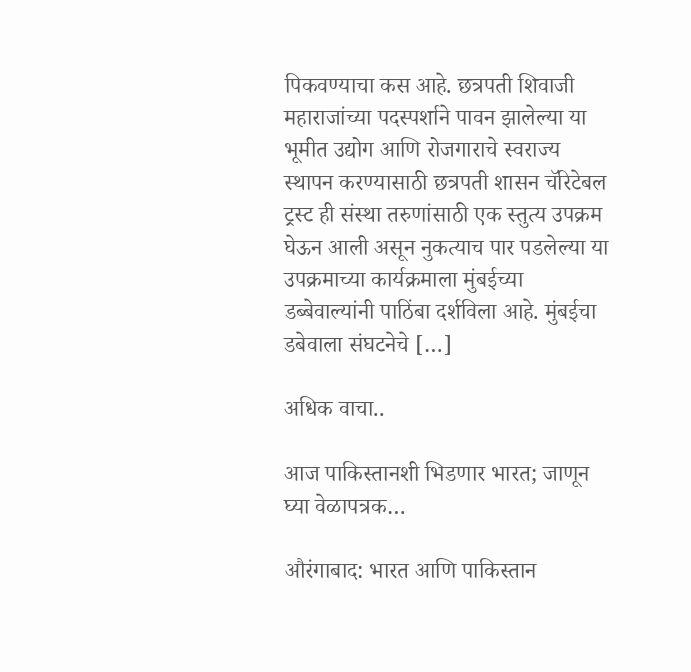पिकवण्याचा कस आहे. छत्रपती शिवाजी महाराजांच्या पदस्पर्शाने पावन झालेल्या या भूमीत उद्योग आणि रोजगाराचे स्वराज्य स्थापन करण्यासाठी छत्रपती शासन चॅरिटेबल ट्रस्ट ही संस्था तरुणांसाठी एक स्तुत्य उपक्रम घेऊन आली असून नुकत्याच पार पडलेल्या या उपक्रमाच्या कार्यक्रमाला मुंबईच्या डब्बेवाल्यांनी पाठिंबा दर्शविला आहे. मुंबईचा डबेवाला संघटनेचे […]

अधिक वाचा..

आज पाकिस्तानशी भिडणार भारत; जाणून घ्या वेळापत्रक…

औरंगाबाद: भारत आणि पाकिस्तान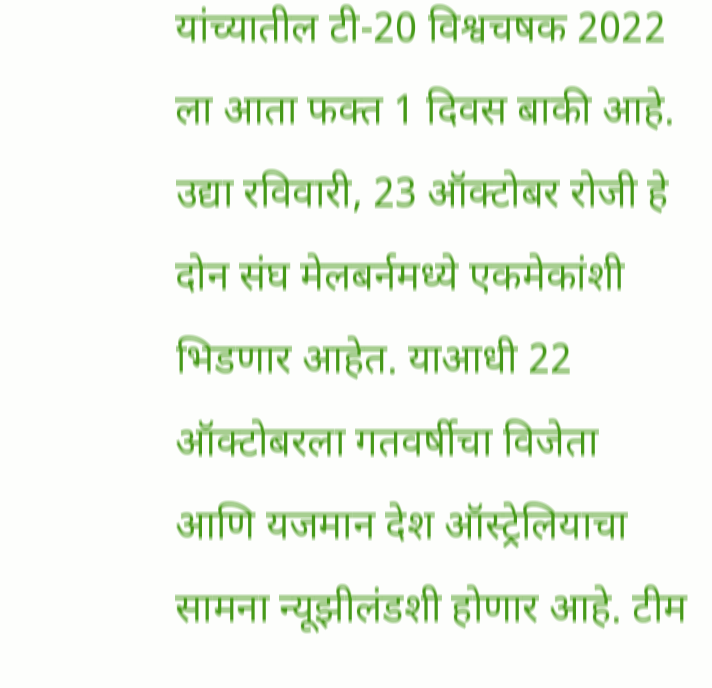यांच्यातील टी-20 विश्वचषक 2022 ला आता फक्त 1 दिवस बाकी आहे. उद्या रविवारी, 23 ऑक्टोबर रोजी हे दोन संघ मेलबर्नमध्ये एकमेकांशी भिडणार आहेत. याआधी 22 ऑक्टोबरला गतवर्षीचा विजेता आणि यजमान देश ऑस्ट्रेलियाचा सामना न्यूझीलंडशी होणार आहे. टीम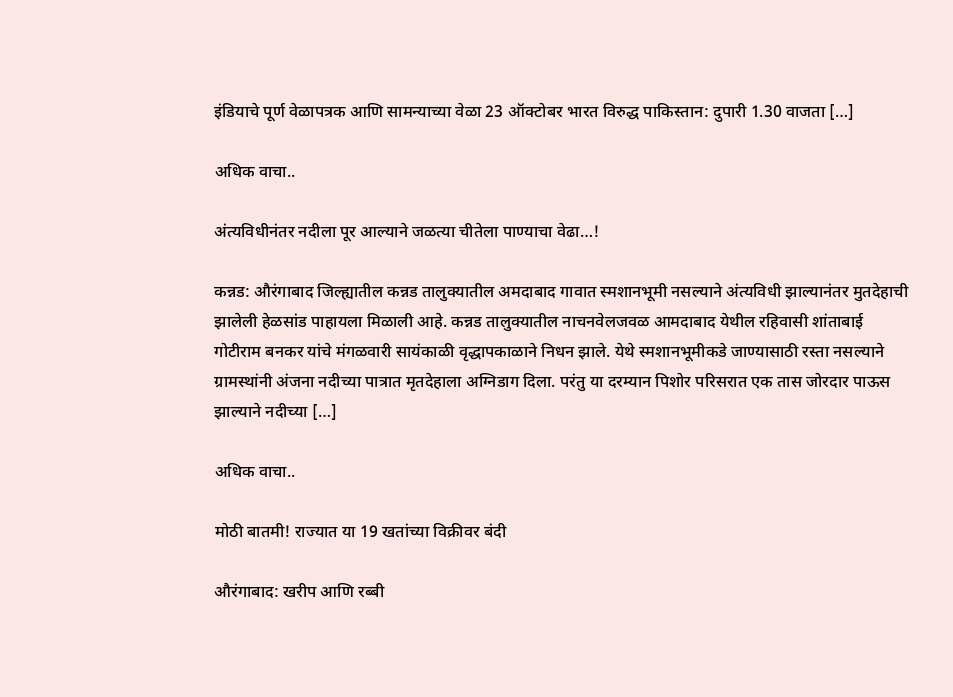इंडियाचे पूर्ण वेळापत्रक आणि सामन्याच्या वेळा 23 ऑक्टोबर भारत विरुद्ध पाकिस्तान: दुपारी 1.30 वाजता […]

अधिक वाचा..

अंत्यविधीनंतर नदीला पूर आल्याने जळत्या चीतेला पाण्याचा वेढा…!

कन्नड: औरंगाबाद जिल्ह्यातील कन्नड तालुक्यातील अमदाबाद गावात स्मशानभूमी नसल्याने अंत्यविधी झाल्यानंतर मुतदेहाची झालेली हेळसांड पाहायला मिळाली आहे. कन्नड तालुक्यातील नाचनवेलजवळ आमदाबाद येथील रहिवासी शांताबाई गोटीराम बनकर यांचे मंगळवारी सायंकाळी वृद्धापकाळाने निधन झाले. येथे स्मशानभूमीकडे जाण्यासाठी रस्ता नसल्याने ग्रामस्थांनी अंजना नदीच्या पात्रात मृतदेहाला अग्निडाग दिला. परंतु या दरम्यान पिशोर परिसरात एक तास जोरदार पाऊस झाल्याने नदीच्या […]

अधिक वाचा..

मोठी बातमी! राज्यात या 19 खतांच्या विक्रीवर बंदी

औरंगाबाद: खरीप आणि रब्बी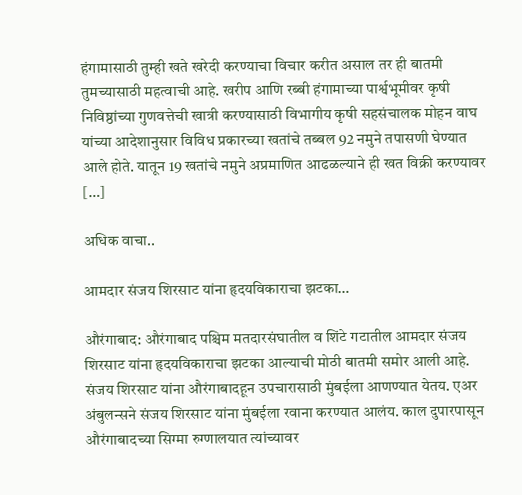हंगामासाठी तुम्ही खते खरेदी करण्याचा विचार करीत असाल तर ही बातमी तुमच्यासाठी महत्वाची आहे. खरीप आणि रब्बी हंगामाच्या पार्श्वभूमीवर कृषी निविष्ठांच्या गुणवत्तेची खात्री करण्यासाठी विभागीय कृषी सहसंचालक मोहन वाघ यांच्या आदेशानुसार विविध प्रकारच्या खतांचे तब्बल 92 नमुने तपासणी घेण्यात आले होते. यातून 19 खतांचे नमुने अप्रमाणित आढळल्याने ही खत विक्री करण्यावर […]

अधिक वाचा..

आमदार संजय शिरसाट यांना हृदयविकाराचा झटका…

औरंगाबाद: औरंगाबाद पश्चिम मतदारसंघातील व शिंटे गटातील आमदार संजय शिरसाट यांना हृदयविकाराचा झटका आल्याची मोठी बातमी समोर आली आहे. संजय शिरसाट यांना औरंगाबादहून उपचारासाठी मुंबईला आणण्यात येतय. एअर अंबुलन्सने संजय शिरसाट यांना मुंबईला रवाना करण्यात आलंय. काल दुपारपासून औरंगाबादच्या सिग्मा रुग्णालयात त्यांच्यावर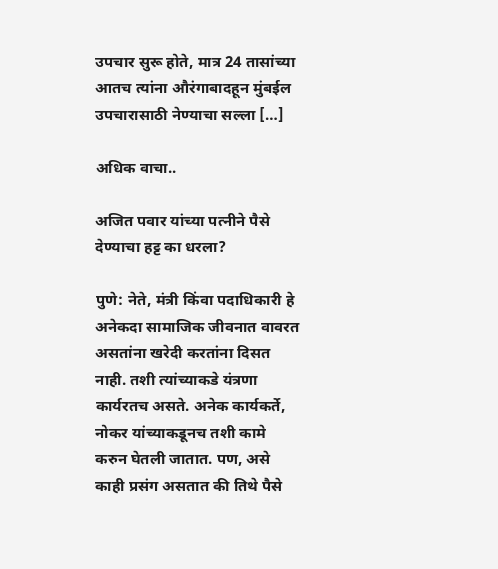उपचार सुरू होते, मात्र 24 तासांच्या आतच त्यांना औरंगाबादहून मुंबईल उपचारासाठी नेण्याचा सल्ला […]

अधिक वाचा..

अजित पवार यांच्या पत्नीने पैसे देण्याचा हट्ट का धरला?

पुणे: नेते, मंत्री किंवा पदाधिकारी हे अनेकदा सामाजिक जीवनात वावरत असतांना खरेदी करतांना दिसत नाही. तशी त्यांच्याकडे यंत्रणा कार्यरतच असते. अनेक कार्यकर्ते, नोकर यांच्याकडूनच तशी कामे करुन घेतली जातात. पण, असे काही प्रसंग असतात की तिथे पैसे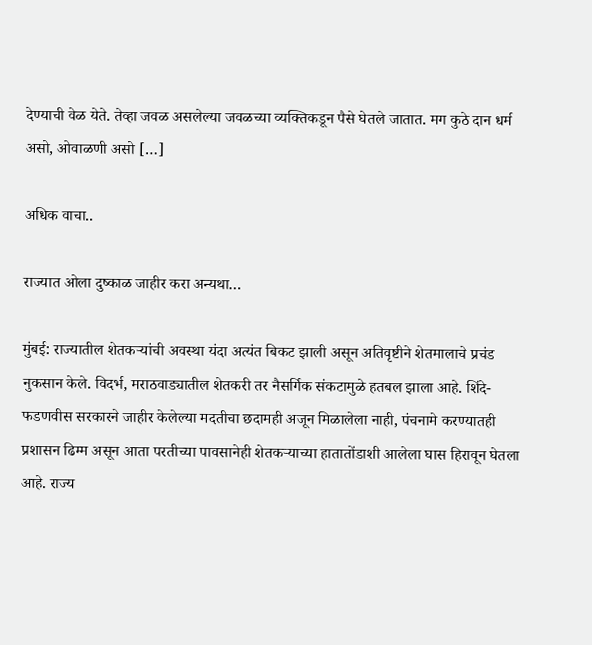देण्याची वेळ येते. तेव्हा जवळ असलेल्या जवळच्या व्यक्तिकडून पैसे घेतले जातात. मग कुठे दान धर्म असो, ओवाळणी असो […]

अधिक वाचा..

राज्यात ओला दुष्काळ जाहीर करा अन्यथा…

मुंबई: राज्यातील शेतकऱ्यांची अवस्था यंदा अत्यंत बिकट झाली असून अतिवृष्टीने शेतमालाचे प्रचंड नुकसान केले. विदर्भ, मराठवाड्यातील शेतकरी तर नैसर्गिक संकटामुळे हतबल झाला आहे. शिंदे-फडणवीस सरकारने जाहीर केलेल्या मदतीचा छदामही अजून मिळालेला नाही, पंचनामे करण्यातही प्रशासन ढिम्म असून आता परतीच्या पावसानेही शेतकऱ्याच्या हातातोंडाशी आलेला घास हिरावून घेतला आहे. राज्य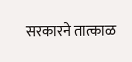सरकारने तात्काळ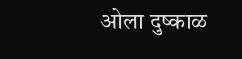ओला दुष्काळ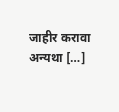जाहीर करावा अन्यथा […]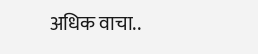अधिक वाचा..